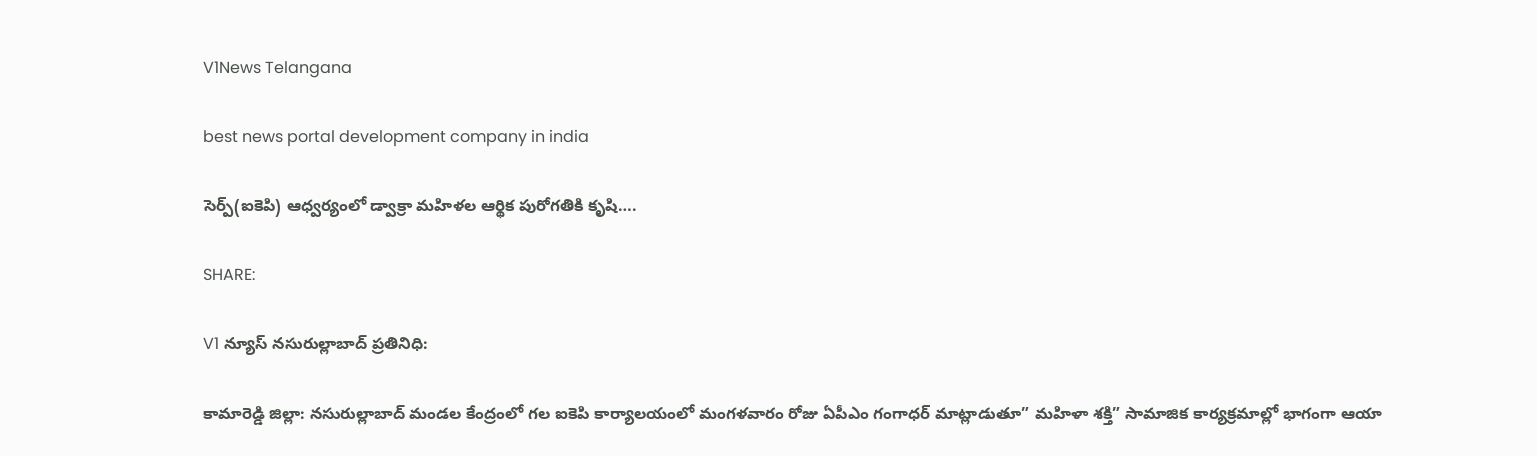V1News Telangana

best news portal development company in india

సెర్ప్(ఐకెపి) ఆధ్వర్యంలో డ్వాక్రా మహిళల ఆర్థిక పురోగతికి కృషి….

SHARE:

V1 న్యూస్ నసురుల్లాబాద్ ప్రతినిధి:

కామారెడ్డి జిల్లా: నసురుల్లాబాద్ మండల కేంద్రంలో గల ఐకెపి కార్యాలయంలో మంగళవారం రోజు ఏపీఎం గంగాధర్ మాట్లాడుతూ” మహిళా శక్తి” సామాజిక కార్యక్రమాల్లో భాగంగా ఆయా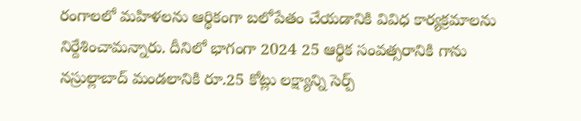రంగాలలో మహిళలను ఆర్థికంగా బలోపేతం చేయడానికి వివిధ కార్యక్రమాలను నిర్దేశించామన్నారు. దీనిలో భాగంగా 2024 25 ఆర్థిక సంవత్సరానికి గాను నస్రుల్లాబాద్ మండలానికి రూ.25 కోట్లు లక్ష్యాన్ని సెర్ప్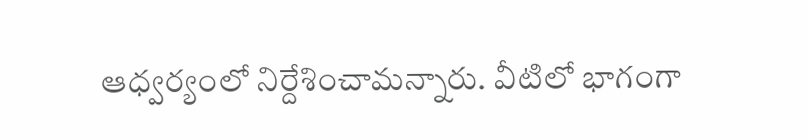ఆధ్వర్యంలో నిర్దేశించామన్నారు. వీటిలో భాగంగా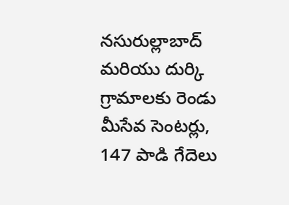నసురుల్లాబాద్ మరియు దుర్కి గ్రామాలకు రెండు మీసేవ సెంటర్లు, 147 పాడి గేదెలు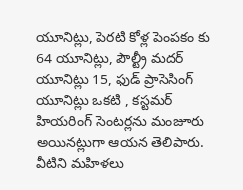యూనిట్లు, పెరటి కోళ్ల పెంపకం కు 64 యూనిట్లు, పౌల్ట్రీ మదర్ యూనిట్లు 15, ఫుడ్ ప్రాసెసింగ్ యూనిట్లు ఒకటి , కస్టమర్ హియరింగ్ సెంటర్లను మంజూరు అయినట్లుగా ఆయన తెలిపారు. వీటిని మహిళలు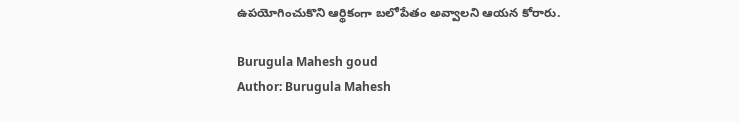ఉపయోగించుకొని ఆర్థికంగా బలోపేతం అవ్వాలని ఆయన కోరారు.

Burugula Mahesh goud
Author: Burugula Mahesh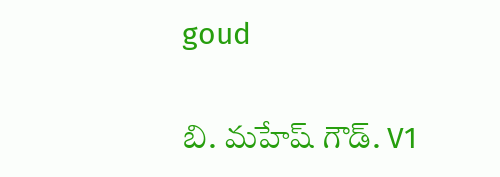goud

బి. మహేష్ గౌడ్. V1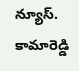న్యూస్. కామారెడ్డి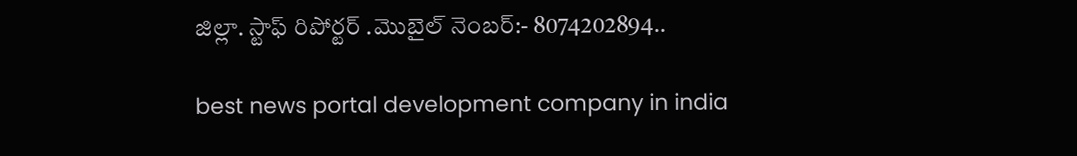జిల్లా. స్టాఫ్ రిపోర్టర్ .మొబైల్ నెంబర్:- 8074202894..

best news portal development company in india